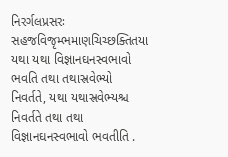નિરર્ગલપ્રસરઃ સહજવિજૃમ્ભમાણચિચ્છક્તિતયા યથા યથા વિજ્ઞાનઘનસ્વભાવો ભવતિ તથા તથાસ્રવેભ્યો નિવર્તતે, યથા યથાસ્રવેભ્યશ્ચ નિવર્તતે તથા તથા વિજ્ઞાનઘનસ્વભાવો ભવતીતિ .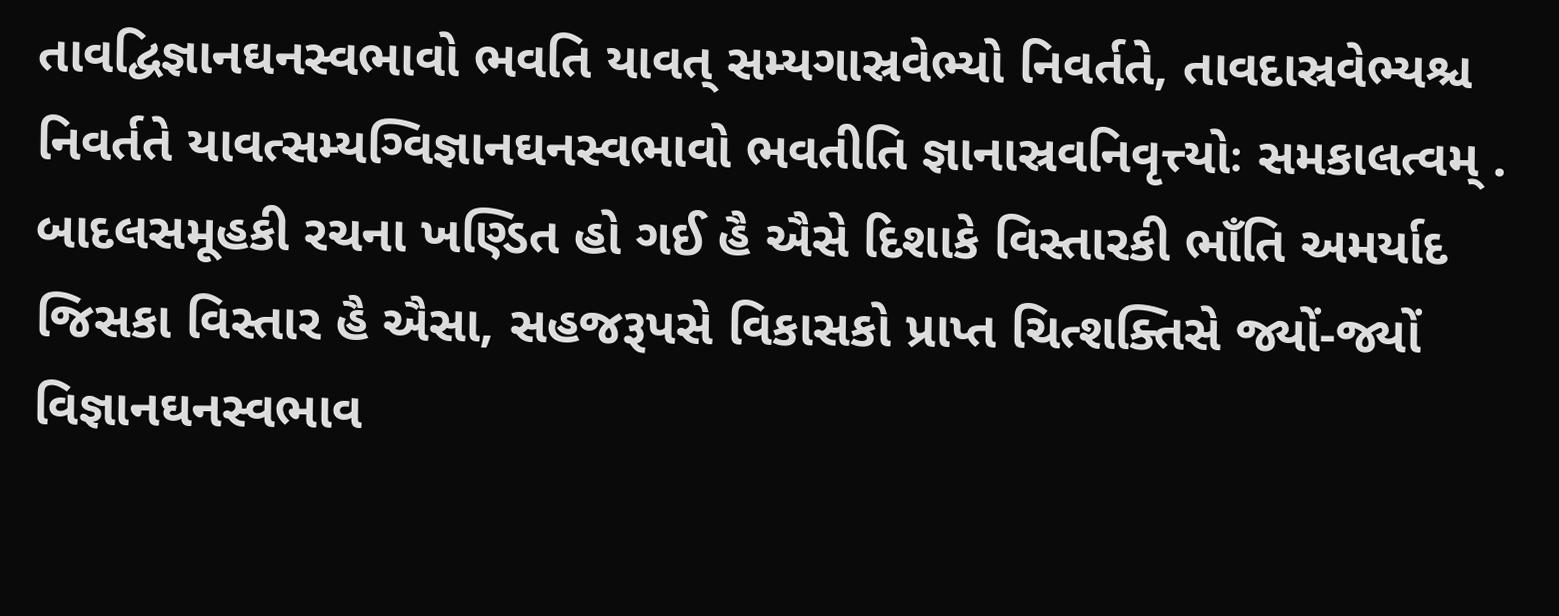તાવદ્વિજ્ઞાનઘનસ્વભાવો ભવતિ યાવત્ સમ્યગાસ્રવેભ્યો નિવર્તતે, તાવદાસ્રવેભ્યશ્ચ નિવર્તતે યાવત્સમ્યગ્વિજ્ઞાનઘનસ્વભાવો ભવતીતિ જ્ઞાનાસ્રવનિવૃત્ત્યોઃ સમકાલત્વમ્ . બાદલસમૂહકી રચના ખણ્ડિત હો ગઈ હૈ ઐસે દિશાકે વિસ્તારકી ભાઁતિ અમર્યાદ જિસકા વિસ્તાર હૈ ઐસા, સહજરૂપસે વિકાસકો પ્રાપ્ત ચિત્શક્તિસે જ્યોં-જ્યોં વિજ્ઞાનઘનસ્વભાવ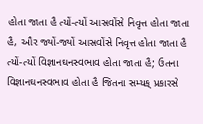હોતા જાતા હૈ ત્યોં-ત્યોં આસ્રવોંસે નિવૃત્ત હોતા જાતા હૈ, ઔર જ્યોં-જ્યોં આસ્રવોંસે નિવૃત્ત હોતા જાતા હૈ ત્યોં-ત્યોં વિજ્ઞાનઘનસ્વભાવ હોતા જાતા હૈ; ઉતના વિજ્ઞાનઘનસ્વભાવ હોતા હૈ જિતના સમ્યક્ પ્રકારસે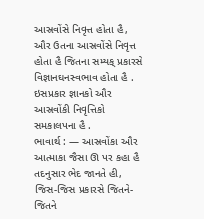આસ્રવોંસે નિવૃત્ત હોતા હૈ, ઔર ઉતના આસ્રવોંસે નિવૃત્ત હોતા હૈ જિતના સમ્યક્ પ્રકારસે વિજ્ઞાનઘનસ્વભાવ હોતા હૈ . ઇસપ્રકાર જ્ઞાનકો ઔર આસ્રવોંકી નિવૃત્તિકો સમકાલપના હૈ .
ભાવાર્થ : — આસ્રવોંકા ઔર આત્માકા જૈસા ઊ પર કહા હૈ તદનુસાર ભેદ જાનતે હી, જિસ-જિસ પ્રકારસે જિતને-જિતને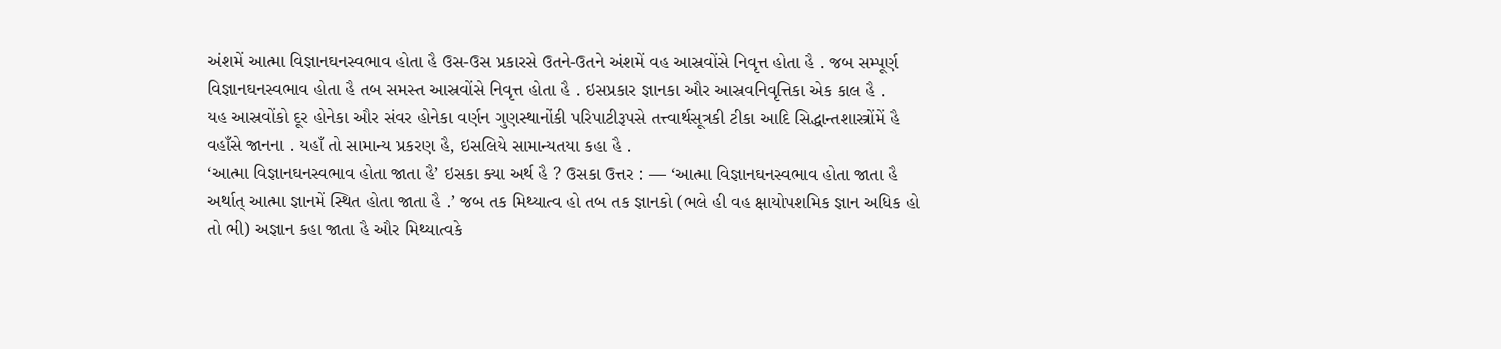અંશમેં આત્મા વિજ્ઞાનઘનસ્વભાવ હોતા હૈ ઉસ-ઉસ પ્રકારસે ઉતને-ઉતને અંશમેં વહ આસ્રવોંસે નિવૃત્ત હોતા હૈ . જબ સમ્પૂર્ણ વિજ્ઞાનઘનસ્વભાવ હોતા હૈ તબ સમસ્ત આસ્રવોંસે નિવૃત્ત હોતા હૈ . ઇસપ્રકાર જ્ઞાનકા ઔર આસ્રવનિવૃત્તિકા એક કાલ હૈ .
યહ આસ્રવોંકો દૂર હોનેકા ઔર સંવર હોનેકા વર્ણન ગુણસ્થાનોંકી પરિપાટીરૂપસે તત્ત્વાર્થસૂત્રકી ટીકા આદિ સિદ્ધાન્તશાસ્ત્રોંમેં હૈ વહાઁસે જાનના . યહાઁ તો સામાન્ય પ્રકરણ હૈ, ઇસલિયે સામાન્યતયા કહા હૈ .
‘આત્મા વિજ્ઞાનઘનસ્વભાવ હોતા જાતા હૈ’ ઇસકા ક્યા અર્થ હૈ ? ઉસકા ઉત્તર : — ‘આત્મા વિજ્ઞાનઘનસ્વભાવ હોતા જાતા હૈ અર્થાત્ આત્મા જ્ઞાનમેં સ્થિત હોતા જાતા હૈ .’ જબ તક મિથ્યાત્વ હો તબ તક જ્ઞાનકો (ભલે હી વહ ક્ષાયોપશમિક જ્ઞાન અધિક હો તો ભી) અજ્ઞાન કહા જાતા હૈ ઔર મિથ્યાત્વકે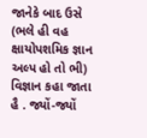જાનેકે બાદ ઉસે (ભલે હી વહ ક્ષાયોપશમિક જ્ઞાન અલ્પ હો તો ભી) વિજ્ઞાન કહા જાતા હૈ . જ્યોં-જ્યોં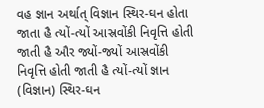વહ જ્ઞાન અર્થાત્ વિજ્ઞાન સ્થિર-ઘન હોતા જાતા હૈ ત્યોં-ત્યોં આસ્રવોંકી નિવૃત્તિ હોતી જાતી હૈ ઔર જ્યોં-જ્યોં આસ્રવોંકી નિવૃત્તિ હોતી જાતી હૈ ત્યોં-ત્યોં જ્ઞાન (વિજ્ઞાન) સ્થિર-ઘન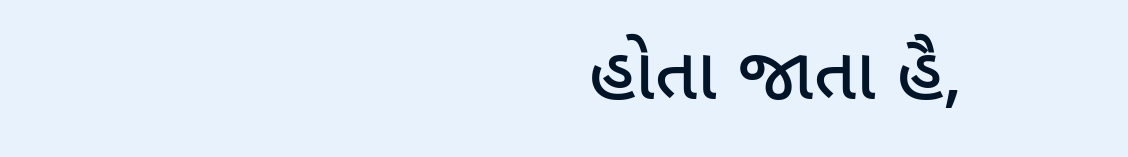હોતા જાતા હૈ,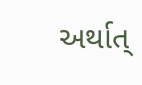અર્થાત્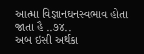આત્મા વિજ્ઞાનઘનસ્વભાવ હોતા જાતા હૈ ..૭૪..
અબ ઇસી અર્થકા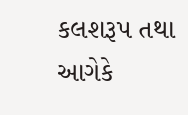કલશરૂપ તથા આગેકે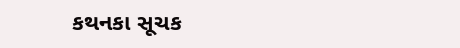કથનકા સૂચક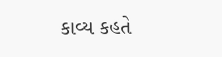કાવ્ય કહતે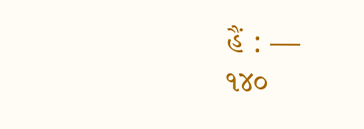હૈં : —
૧૪૦